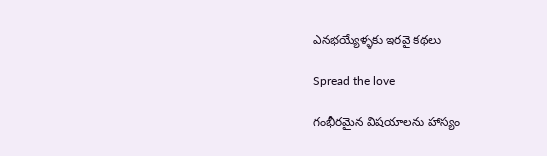ఎనభయ్యేళ్ళకు ఇరవై కథలు

Spread the love

గంభీరమైన విషయాలను హాస్యం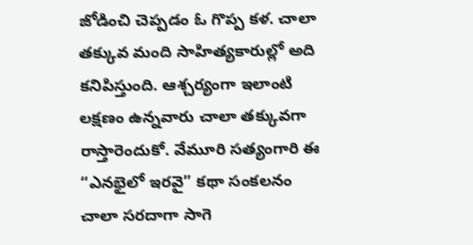జోడించి చెప్పడం ఓ గొప్ప కళ. చాలా తక్కువ మంది సాహిత్యకారుల్లో అది కనిపిస్తుంది. ఆశ్చర్యంగా ఇలాంటి లక్షణం ఉన్నవారు చాలా తక్కువగా రాస్తారెందుకో. వేమూరి సత్యంగారి ఈ “ఎనభైలో ఇరవై” కథా సంకలనం చాలా సరదాగా సాగె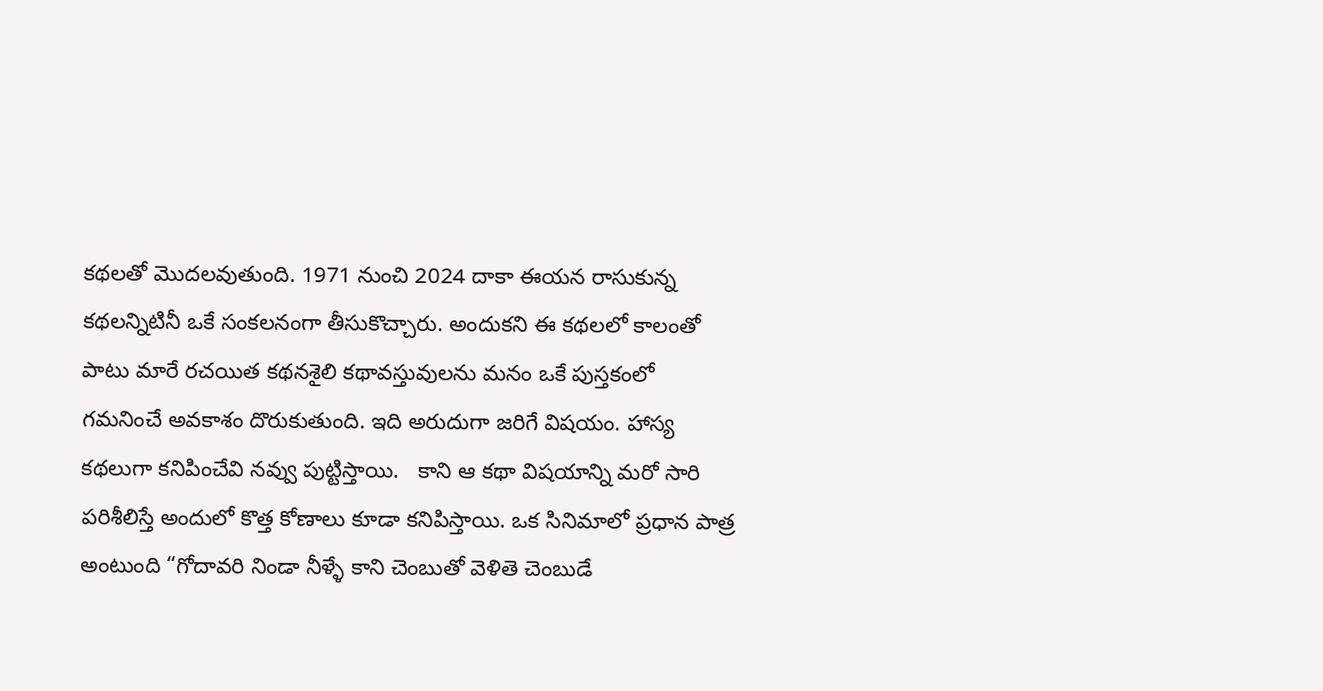కథలతో మొదలవుతుంది. 1971 నుంచి 2024 దాకా ఈయన రాసుకున్న కథలన్నిటినీ ఒకే సంకలనంగా తీసుకొచ్చారు. అందుకని ఈ కథలలో కాలంతో పాటు మారే రచయిత కథనశైలి కథావస్తువులను మనం ఒకే పుస్తకంలో గమనించే అవకాశం దొరుకుతుంది. ఇది అరుదుగా జరిగే విషయం. హాస్య కథలుగా కనిపించేవి నవ్వు పుట్టిస్తాయి.   కాని ఆ కథా విషయాన్ని మరో సారి పరిశీలిస్తే అందులో కొత్త కోణాలు కూడా కనిపిస్తాయి. ఒక సినిమాలో ప్రధాన పాత్ర అంటుంది “గోదావరి నిండా నీళ్ళే కాని చెంబుతో వెళితె చెంబుడే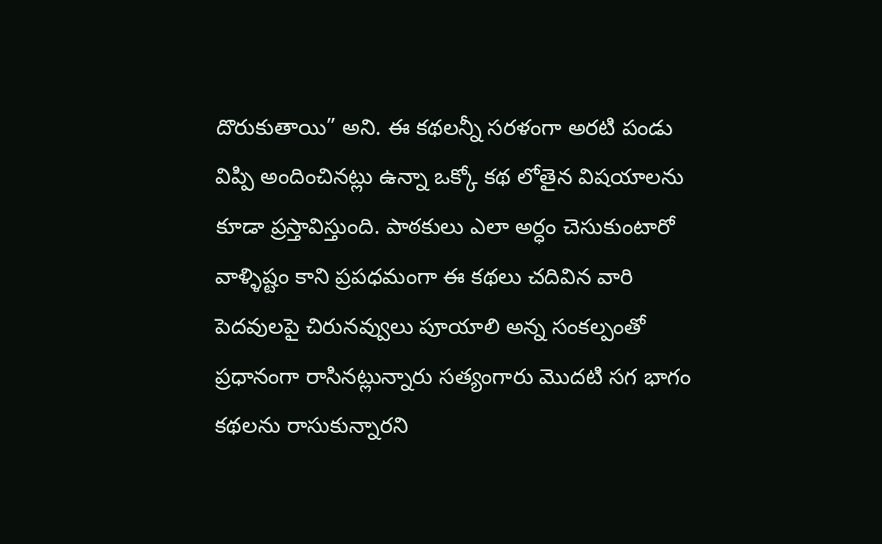దొరుకుతాయి” అని. ఈ కథలన్నీ సరళంగా అరటి పండు విప్పి అందించినట్లు ఉన్నా ఒక్కో కథ లోతైన విషయాలను కూడా ప్రస్తావిస్తుంది. పాఠకులు ఎలా అర్ధం చెసుకుంటారో వాళ్ళిష్టం కాని ప్రపధమంగా ఈ కథలు చదివిన వారి పెదవులపై చిరునవ్వులు పూయాలి అన్న సంకల్పంతో ప్రధానంగా రాసినట్లున్నారు సత్యంగారు మొదటి సగ భాగం కథలను రాసుకున్నారని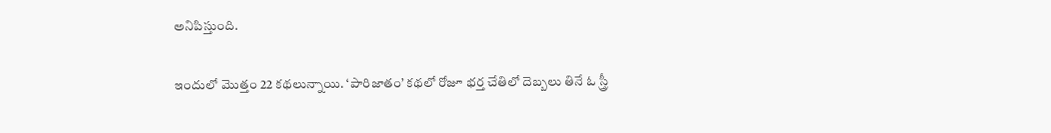అనిపిస్తుంది.

ఇందులో మొత్తం 22 కథలున్నాయి. ‘పారిజాతం’ కథలో రోజూ భర్త చేతిలో దెబ్బలు తినే ఓ స్త్రీ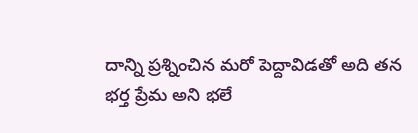దాన్ని ప్రశ్నించిన మరో పెద్దావిడతో అది తన భర్త ప్రేమ అని భలే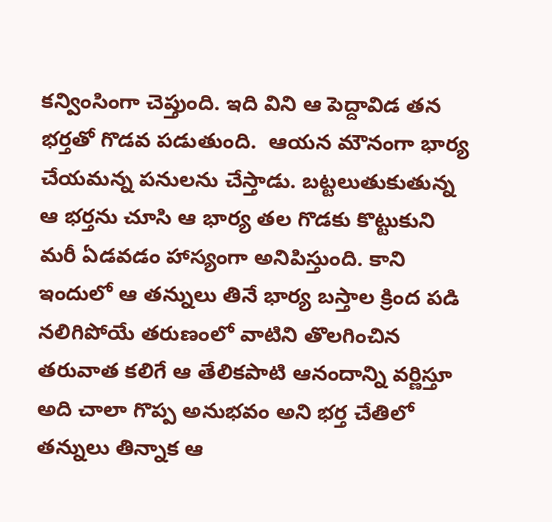కన్వింసింగా చెప్తుంది. ఇది విని ఆ పెద్దావిడ తన భర్తతో గొడవ పడుతుంది.  ఆయన మౌనంగా భార్య చేయమన్న పనులను చేస్తాడు. బట్టలుతుకుతున్న ఆ భర్తను చూసి ఆ భార్య తల గొడకు కొట్టుకుని మరీ ఏడవడం హాస్యంగా అనిపిస్తుంది. కాని ఇందులో ఆ తన్నులు తినే భార్య బస్తాల క్రింద పడి నలిగిపోయే తరుణంలో వాటిని తొలగించిన తరువాత కలిగే ఆ తేలికపాటి ఆనందాన్ని వర్ణిస్తూ అది చాలా గొప్ప అనుభవం అని భర్త చేతిలో తన్నులు తిన్నాక ఆ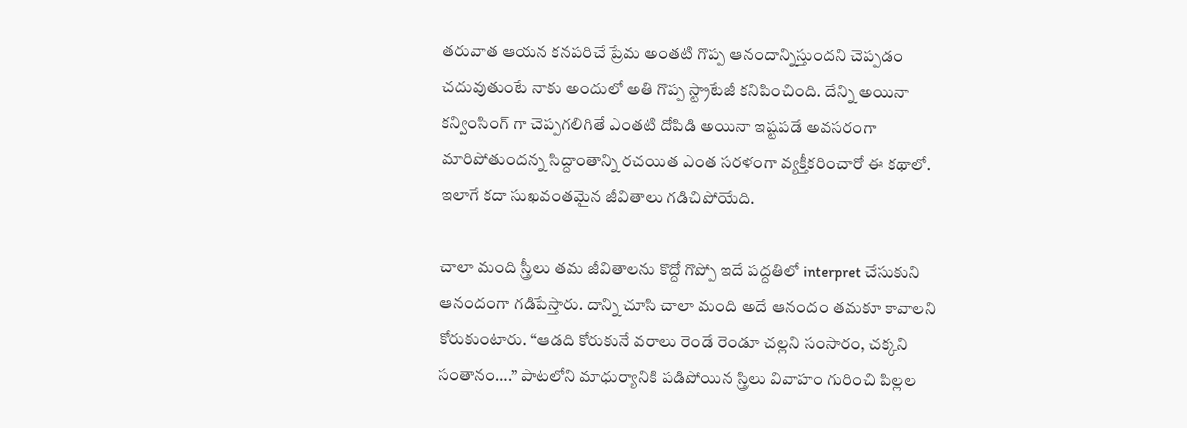తరువాత ఆయన కనపరిచే ప్రేమ అంతటి గొప్ప ఆనందాన్నిస్తుందని చెప్పడం చదువుతుంటే నాకు అందులో అతి గొప్ప స్ట్రాటేజీ కనిపించింది. దేన్ని అయినా కన్వింసింగ్ గా చెప్పగలిగితే ఎంతటి దోపిడి అయినా ఇష్టపడే అవసరంగా మారిపోతుందన్న సిద్దాంతాన్ని రచయిత ఎంత సరళంగా వ్యక్తీకరించారో ఈ కథాలో. ఇలాగే కదా సుఖవంతమైన జీవితాలు గడిచిపోయేది.

చాలా మంది స్త్రీలు తమ జీవితాలను కొద్దో గొప్పో ఇదే పద్దతిలో interpret చేసుకుని ఆనందంగా గడిపేస్తారు. దాన్ని చూసి చాలా మంది అదే ఆనందం తమకూ కావాలని కోరుకుంటారు. “ఆడది కోరుకునే వరాలు రెండే రెండూ చల్లని సంసారం, చక్కని సంతానం….” పాటలోని మాధుర్యానికి పడిపోయిన స్త్రిలు వివాహం గురించి పిల్లల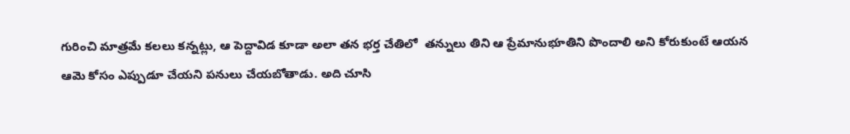గురించి మాత్రమే కలలు కన్నట్లు, ఆ పెద్దావిడ కూడా అలా తన భర్త చేతిలో  తన్నులు తిని ఆ ప్రేమానుభూతిని పొందాలి అని కోరుకుంటే ఆయన ఆమె కోసం ఎప్పుడూ చేయని పనులు చేయబోతాడు. అది చూసి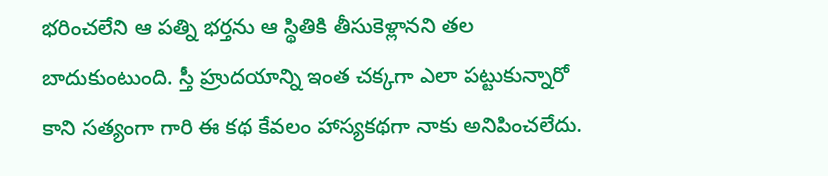భరించలేని ఆ పత్ని భర్తను ఆ స్థితికి తీసుకెళ్లానని తల బాదుకుంటుంది. స్తీ హ్రుదయాన్ని ఇంత చక్కగా ఎలా పట్టుకున్నారో కాని సత్యంగా గారి ఈ కథ కేవలం హాస్యకథగా నాకు అనిపించలేదు.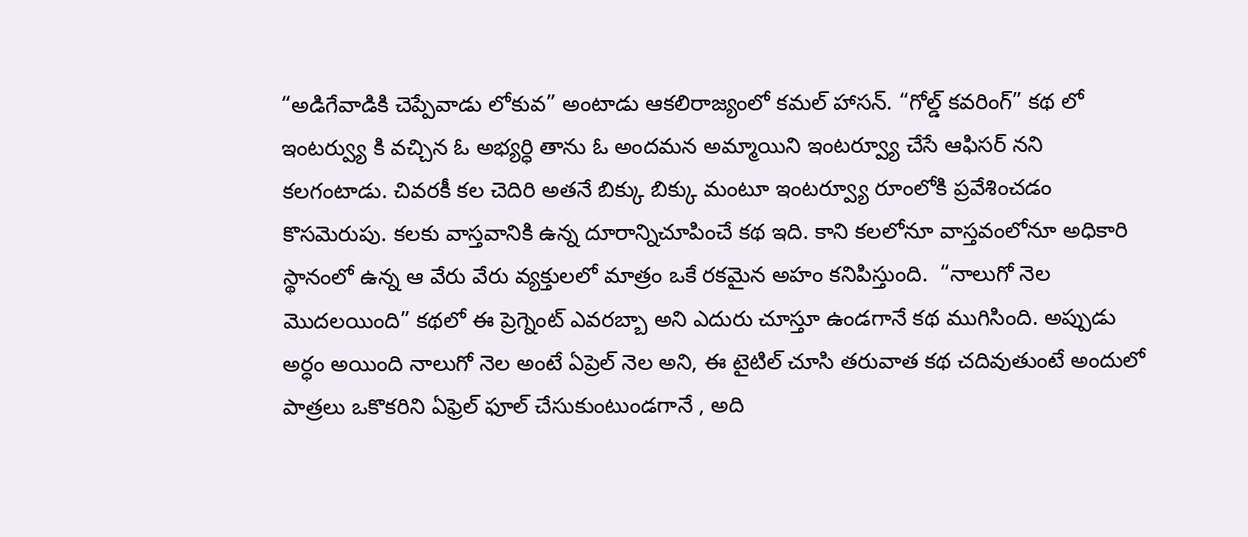“అడిగేవాడికి చెప్పేవాడు లోకువ” అంటాడు ఆకలిరాజ్యంలో కమల్ హాసన్. “గోల్డ్ కవరింగ్” కథ లో ఇంటర్వ్యు కి వచ్చిన ఓ అభ్యర్ధి తాను ఓ అందమన అమ్మాయిని ఇంటర్వ్యూ చేసే ఆఫిసర్ నని కలగంటాడు. చివరకీ కల చెదిరి అతనే బిక్కు బిక్కు మంటూ ఇంటర్వ్యూ రూంలోకి ప్రవేశించడం కొసమెరుపు. కలకు వాస్తవానికి ఉన్న దూరాన్నిచూపించే కథ ఇది. కాని కలలోనూ వాస్తవంలోనూ అధికారి స్థానంలో ఉన్న ఆ వేరు వేరు వ్యక్తులలో మాత్రం ఒకే రకమైన అహం కనిపిస్తుంది.  “నాలుగో నెల మొదలయింది” కథలో ఈ ప్రెగ్నెంట్ ఎవరబ్బా అని ఎదురు చూస్తూ ఉండగానే కథ ముగిసింది. అప్పుడు అర్ధం అయింది నాలుగో నెల అంటే ఏప్రెల్ నెల అని, ఈ టైటిల్ చూసి తరువాత కథ చదివుతుంటే అందులో పాత్రలు ఒకొకరిని ఏఫ్రెల్ ఫూల్ చేసుకుంటుండగానే , అది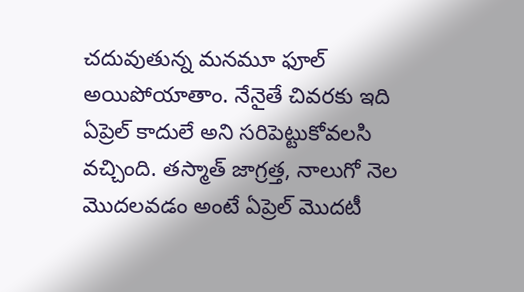చదువుతున్న మనమూ ఫూల్ అయిపోయాతాం. నేనైతే చివరకు ఇది ఏప్రెల్ కాదులే అని సరిపెట్టుకోవలసి వచ్చింది. తస్మాత్ జాగ్రత్త, నాలుగో నెల మొదలవడం అంటే ఏప్రెల్ మొదటీ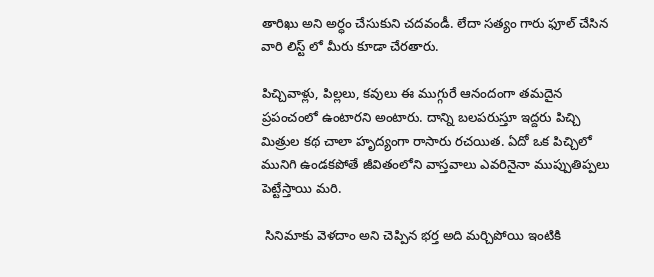తారిఖు అని అర్ధం చేసుకుని చదవండీ. లేదా సత్యం గారు ఫూల్ చేసిన వారి లిస్ట్ లో మీరు కూడా చేరతారు.

పిచ్చివాళ్లు, పిల్లలు, కవులు ఈ ముగ్గురే ఆనందంగా తమదైన ప్రపంచంలో ఉంటారని అంటారు. దాన్ని బలపరుస్తూ ఇద్దరు పిచ్చి మిత్రుల కథ చాలా హృద్యంగా రాసారు రచయిత. ఏదో ఒక పిచ్చిలో మునిగి ఉండకపోతే జీవితంలోని వాస్తవాలు ఎవరినైనా ముప్పుతిప్పలు పెట్టేస్తాయి మరి.

 సినిమాకు వెళదాం అని చెప్పిన భర్త అది మర్చిపోయి ఇంటికి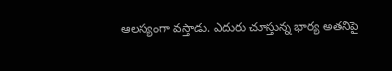ఆలస్యంగా వస్తాడు. ఎదురు చూస్తున్న భార్య అతనిపై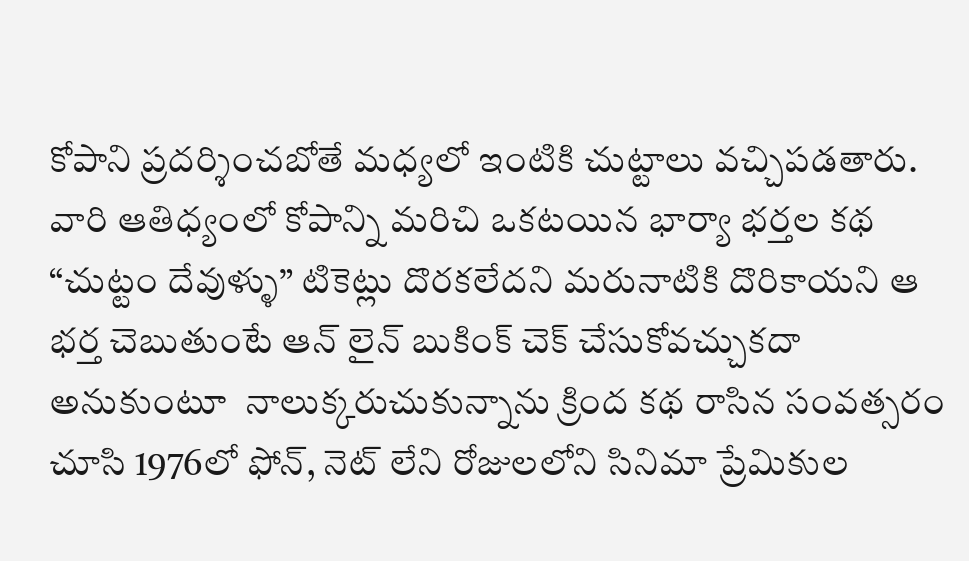కోపాని ప్రదర్శించబోతే మధ్యలో ఇంటికి చుట్టాలు వచ్చిపడతారు. వారి ఆతిధ్యంలో కోపాన్ని మరిచి ఒకటయిన భార్యా భర్తల కథ “చుట్టం దేవుళ్ళు” టికెట్లు దొరకలేదని మరునాటికి దొరికాయని ఆ భర్త చెబుతుంటే ఆన్ లైన్ బుకింక్ చెక్ చేసుకోవచ్చుకదా అనుకుంటూ  నాలుక్కరుచుకున్నాను క్రింద కథ రాసిన సంవత్సరం చూసి 1976లో ఫోన్, నెట్ లేని రోజులలోని సినిమా ప్రేమికుల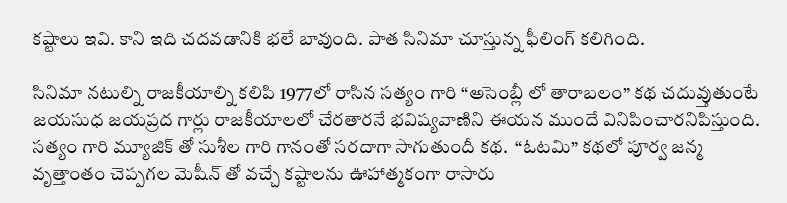కష్టాలు ఇవి. కాని ఇది చదవడానికి భలే బావుంది. పాత సినిమా చూస్తున్న ఫీలింగ్ కలిగింది.

సినిమా నటుల్ని రాజకీయాల్ని కలిపి 1977లో రాసిన సత్యం గారి “అసెంబ్లీ లో తారాబలం” కథ చదువ్తుతుంటే జయసుధ జయప్రద గార్లు రాజకీయాలలో చేరతారనే భవిష్యవాణిని ఈయన ముందే వినిపించారనిపిస్తుంది. సత్యం గారి మ్యూజిక్ తో సుశీల గారి గానంతో సరదాగా సాగుతుందీ కథ.  “ఓటమి” కథలో పూర్వ జన్మ వృత్తాంతం చెప్పగల మెషీన్ తో వచ్చే కష్టాలను ఊహాత్మకంగా రాసారు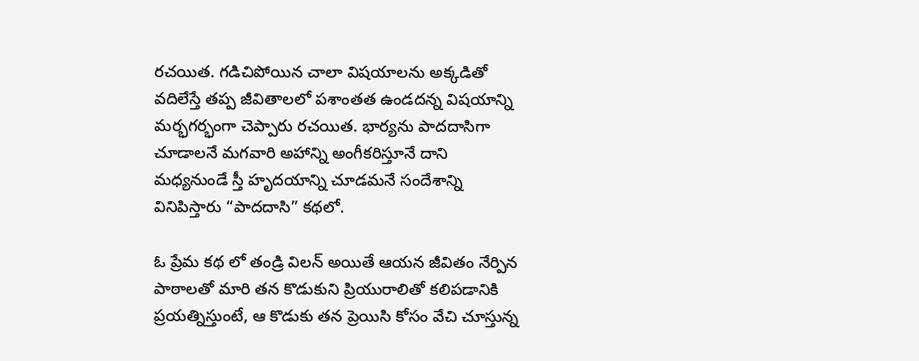రచయిత. గడిచిపోయిన చాలా విషయాలను అక్కడితో వదిలేస్తే తప్ప జీవితాలలో పశాంతత ఉండదన్న విషయాన్ని మర్భగర్భంగా చెప్పారు రచయిత. భార్యను పాదదాసిగా చూడాలనే మగవారి అహాన్ని అంగీకరిస్తూనే దాని మధ్యనుండే స్తీ హృదయాన్ని చూడమనే సందేశాన్ని వినిపిస్తారు “పాదదాసి” కథలో.

ఓ ప్రేమ కథ లో తండ్రి విలన్ అయితే ఆయన జీవితం నేర్పిన పాఠాలతో మారి తన కొడుకుని ప్రియురాలితో కలిపడానికి ప్రయత్నిస్తుంటే, ఆ కొడుకు తన ప్రెయిసి కోసం వేచి చూస్తున్న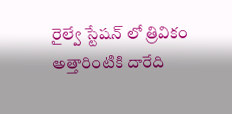రైల్వే స్టేషన్ లో త్రివికం అత్తారింటికి దారేది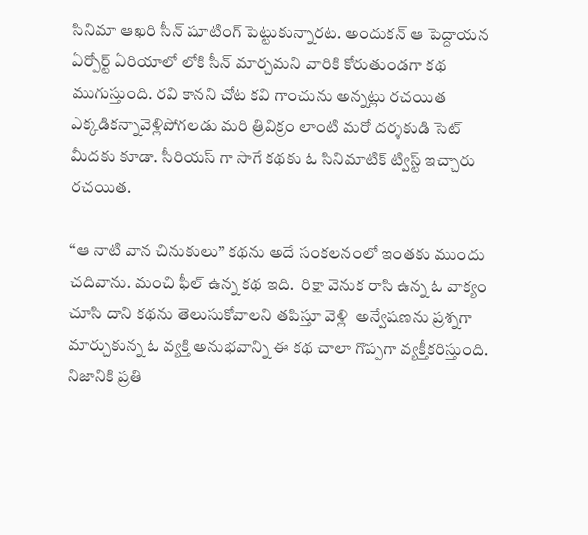సినిమా ఆఖరి సీన్ షూటింగ్ పెట్టుకున్నారట. అందుకన్ ఆ పెద్దాయన ఏర్పోర్ట్ ఏరియాలో లోకి సీన్ మార్చమని వారికి కోరుతుండగా కథ ముగుస్తుంది. రవి కానని చోట కవి గాంచును అన్నట్లు రచయిత ఎక్కడికన్నావెళ్లిపోగలడు మరి త్రివిక్రం లాంటి మరో దర్శకుడి సెట్ మీదకు కూడా. సీరియస్ గా సాగే కథకు ఓ సినిమాటిక్ ట్విస్ట్ ఇచ్చారు రచయిత.

“ఆ నాటి వాన చినుకులు” కథను అదే సంకలనంలో ఇంతకు ముందు చదివాను. మంచి ఫీల్ ఉన్న కథ ఇది.  రిక్షా వెనుక రాసి ఉన్న ఓ వాక్యం చూసి దాని కథను తెలుసుకోవాలని తపిస్తూ వెళ్లి  అన్వేషణను ప్రశ్నగా మార్చుకున్న ఓ వ్యక్తి అనుభవాన్ని ఈ కథ చాలా గొప్పగా వ్యక్తీకరిస్తుంది. నిజానికి ప్రతి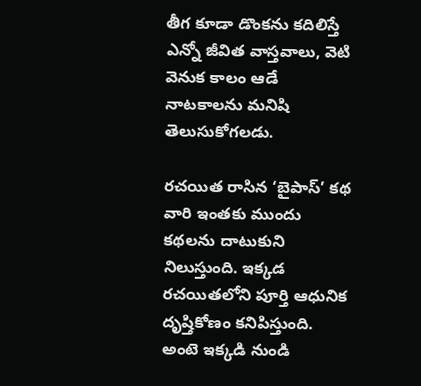తీగ కూడా డొంకను కదిలిస్తే ఎన్నో జీవిత వాస్తవాలు, వెటి వెనుక కాలం ఆడే నాటకాలను మనిషి తెలుసుకోగలడు.

రచయిత రాసిన ‘బైపాస్’ కథ వారి ఇంతకు ముందు కథలను దాటుకుని నిలుస్తుంది. ఇక్కడ రచయితలోని పూర్తి ఆధునిక దృష్తికోణం కనిపిస్తుంది. అంటె ఇక్కడి నుండి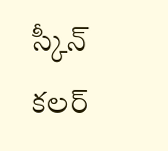స్కీన్ కలర్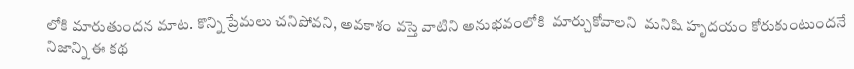లోకి మారుతుందన మాట. కొన్ని ప్రేమలు చనిపోవని, అవకాశం వస్తె వాటిని అనుభవంలోకి  మార్చుకోవాలని  మనిషి హృదయం కోరుకుంటుందనే నిజాన్ని ఈ కథ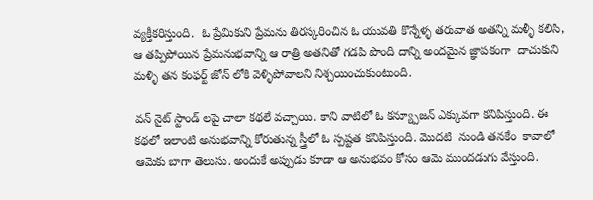వ్యక్తీకరిస్తుంది.  ఓ ప్రేమికుని ప్రేమను తిరస్కరించిన ఓ యువతి కొన్నేళ్ళ తరువాత అతన్ని మళ్ళీ కలిసి, ఆ తప్పిపోయిన ప్రేమనుభవాన్ని ఆ రాత్రి అతనితో గడపి పొంది దాన్ని అందమైన జ్ఞాపకంగా  దాచుకుని  మళ్ళి తన కంఫర్ట్ జోన్ లోకి వెళ్ళిపోవాలని నిశ్చయించుకుంటుంది.

వన్ నైట్ స్టాండ్ లపై చాలా కథలే వచ్చాయి. కాని వాటిలో ఓ కన్య్పూజన్ ఎక్కువగా కనిపిస్తుంది. ఈ కథలో ఇలాంటి అనుభవాన్ని కోరుతున్న స్త్రీలో ఓ స్పష్టత కనిపిస్తుంది. మొదటి  నుండి తనకేం  కావాలో ఆమెకు బాగా తెలుసు. అందుకే అప్పుడు కూడా ఆ అనుభవం కోసం ఆమె ముందడుగు వేస్తుంది.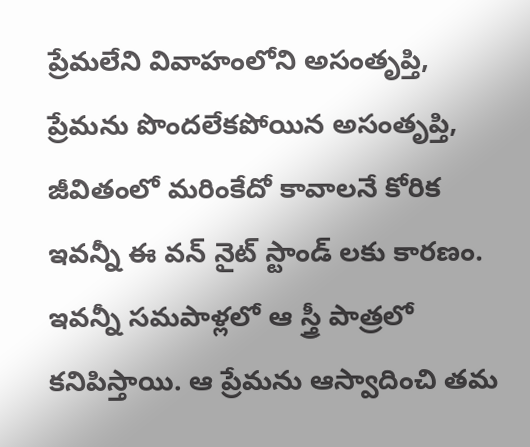ప్రేమలేని వివాహంలోని అసంతృప్తి, ప్రేమను పొందలేకపోయిన అసంతృప్తి, జీవితంలో మరింకేదో కావాలనే కోరిక ఇవన్నీ ఈ వన్ నైట్ స్టాండ్ లకు కారణం. ఇవన్నీ సమపాళ్లలో ఆ స్త్రీ పాత్రలో కనిపిస్తాయి. ఆ ప్రేమను ఆస్వాదించి తమ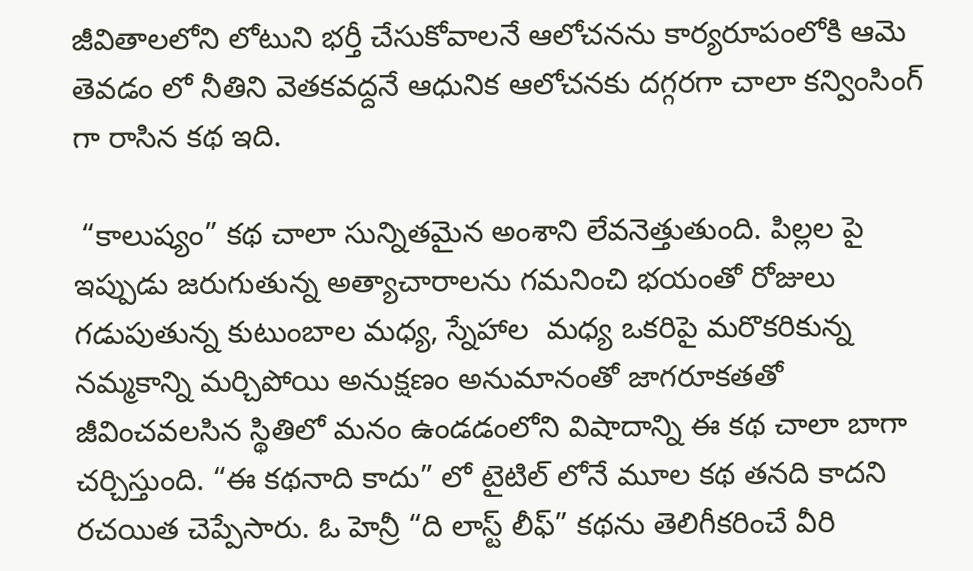జీవితాలలోని లోటుని భర్తీ చేసుకోవాలనే ఆలోచనను కార్యరూపంలోకి ఆమె తెవడం లో నీతిని వెతకవద్దనే ఆధునిక ఆలోచనకు దగ్గరగా చాలా కన్వింసింగ్ గా రాసిన కథ ఇది.

 “కాలుష్యం” కథ చాలా సున్నితమైన అంశాని లేవనెత్తుతుంది. పిల్లల పై ఇప్పుడు జరుగుతున్న అత్యాచారాలను గమనించి భయంతో రోజులు గడుపుతున్న కుటుంబాల మధ్య, స్నేహాల  మధ్య ఒకరిపై మరొకరికున్న నమ్మకాన్ని మర్చిపోయి అనుక్షణం అనుమానంతో జాగరూకతతో జీవించవలసిన స్థితిలో మనం ఉండడంలోని విషాదాన్ని ఈ కథ చాలా బాగా చర్చిస్తుంది. “ఈ కథనాది కాదు” లో టైటిల్ లోనే మూల కథ తనది కాదని రచయిత చెప్పేసారు. ఓ హెన్రీ “ది లాస్ట్ లీఫ్” కథను తెలిగీకరించే వీరి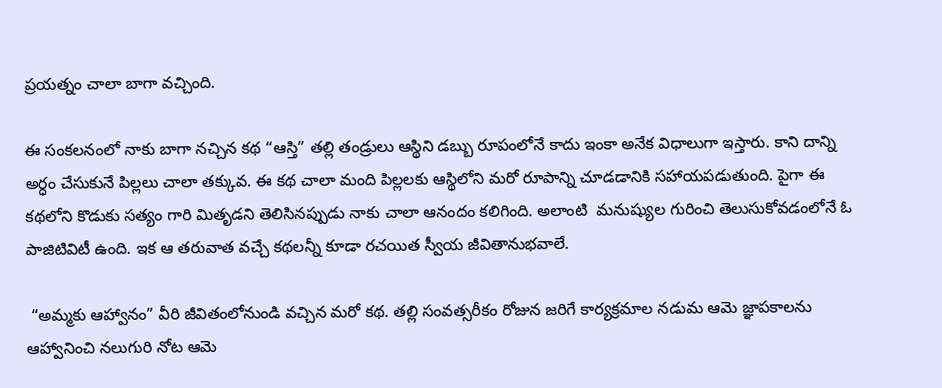ప్రయత్నం చాలా బాగా వచ్చింది.

ఈ సంకలనంలో నాకు బాగా నచ్చిన కథ “ఆస్తి” తల్లి తండ్రులు ఆస్థిని డబ్బు రూపంలోనే కాదు ఇంకా అనేక విధాలుగా ఇస్తారు. కాని దాన్ని అర్ధం చేసుకునే పిల్లలు చాలా తక్కువ. ఈ కథ చాలా మంది పిల్లలకు ఆస్థిలోని మరో రూపాన్ని చూడడానికి సహాయపడుతుంది. పైగా ఈ కథలోని కొడుకు సత్యం గారి మితృడని తెలిసినప్పుడు నాకు చాలా ఆనందం కలిగింది. అలాంటి  మనుష్యుల గురించి తెలుసుకోవడంలోనే ఓ పాజిటివిటీ ఉంది. ఇక ఆ తరువాత వచ్చే కథలన్నీ కూడా రచయిత స్వీయ జీవితానుభవాలే.

 “అమ్మకు ఆహ్వానం” వీరి జీవితంలోనుండి వచ్చిన మరో కథ. తల్లి సంవత్సరీకం రోజున జరిగే కార్యక్రమాల నడుమ ఆమె జ్ఞాపకాలను ఆహ్వానించి నలుగురి నోట ఆమె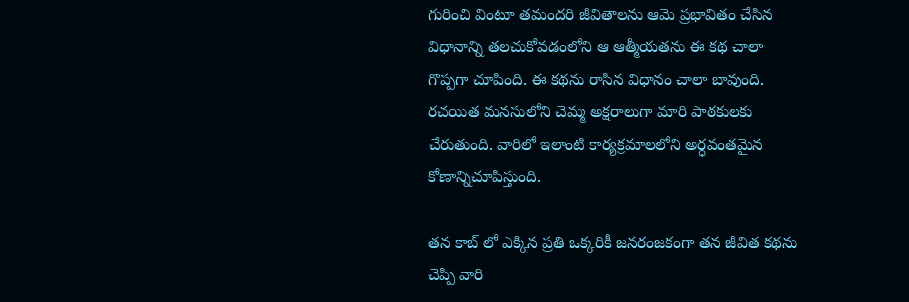గురించి వింటూ తమందరి జీవితాలను ఆమె ప్రభావితం చేసిన విధానాన్ని తలచుకోవడంలోని ఆ ఆత్మీయతను ఈ కథ చాలా గొప్పగా చూపింది. ఈ కథను రాసిన విధానం చాలా బావుంది. రచయిత మనసులోని చెమ్మ అక్షరాలుగా మారి పాఠకులకు చేరుతుంది. వారిలో ఇలాంటి కార్యక్రమాలలోని అర్ధవంతమైన కోణాన్నిచూపిస్తుంది.

తన కాబ్ లో ఎక్కిన ప్రతి ఒక్కరికీ జనరంజకంగా తన జీవిత కథను చెప్పి వారి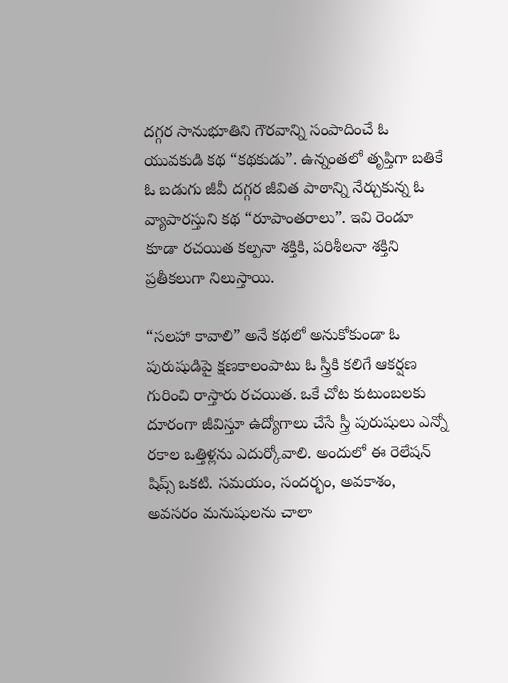దగ్గర సానుభూతిని గౌరవాన్ని సంపాదించే ఓ యువకుడి కథ “కథకుడు”. ఉన్నంతలో తృప్తిగా బతికే ఓ బడుగు జీవీ దగ్గర జీవిత పాఠాన్ని నేర్చుకున్న ఓ వ్యాపారస్తుని కథ “రూపాంతరాలు”. ఇవి రెండూ కూడా రచయిత కల్పనా శక్తికి, పరిశీలనా శక్తిని ప్రతీకలుగా నిలుస్తాయి.

“సలహా కావాలి” అనే కథలో అనుకోకుండా ఓ పురుషుడిపై క్షణకాలంపాటు ఓ స్త్రీకి కలిగే ఆకర్షణ గురించి రాస్తారు రచయిత. ఒకే చోట కుటుంబలకు దూరంగా జీవిస్తూ ఉద్యోగాలు చేసే స్త్రీ పురుషులు ఎన్నో రకాల ఒత్తిళ్లను ఎదుర్కోవాలి. అందులో ఈ రెలేషన్ షిప్స్ ఒకటి. సమయం, సందర్భం, అవకాశం, అవసరం మనుషులను చాలా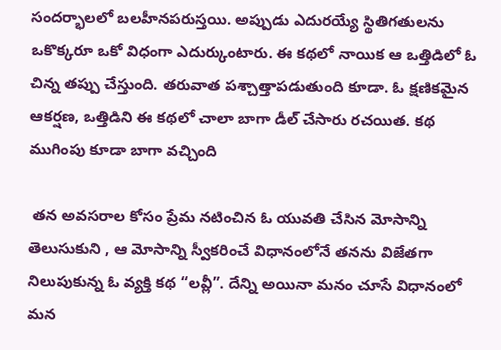సందర్భాలలో బలహీనపరుస్తయి. అప్పుడు ఎదురయ్యే స్థితిగతులను ఒకొక్కరూ ఒకో విధంగా ఎదుర్కుంటారు. ఈ కథలో నాయిక ఆ ఒత్తిడిలో ఓ చిన్న తప్పు చేస్తుంది. తరువాత పశ్చాత్తాపడుతుంది కూడా. ఓ క్షణికమైన ఆకర్షణ, ఒత్తిడిని ఈ కథలో చాలా బాగా డీల్ చేసారు రచయిత. కథ ముగింపు కూడా బాగా వచ్చింది

 తన అవసరాల కోసం ప్రేమ నటించిన ఓ యువతి చేసిన మోసాన్ని తెలుసుకుని , ఆ మోసాన్ని స్వీకరించే విధానంలోనే తనను విజేతగా నిలుపుకున్న ఓ వ్యక్తి కథ “లవ్లీ”. దేన్ని అయినా మనం చూసే విధానంలో మన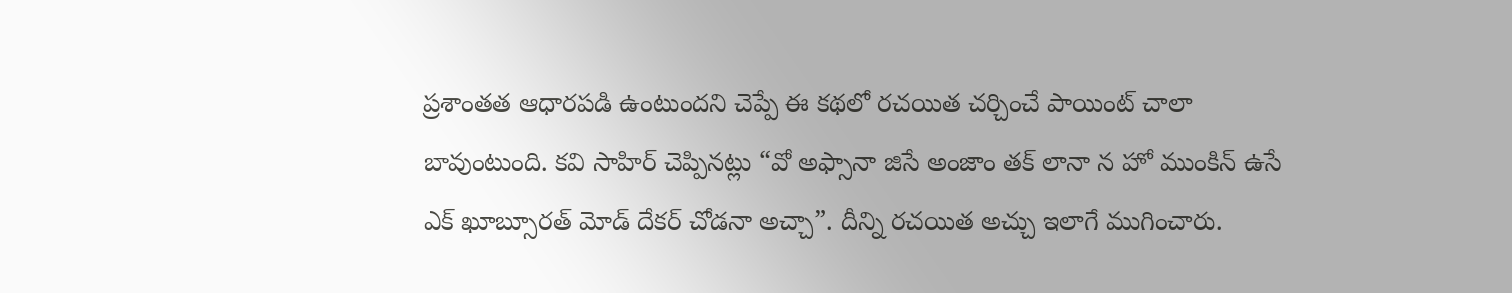ప్రశాంతత ఆధారపడి ఉంటుందని చెప్పే ఈ కథలో రచయిత చర్చించే పాయింట్ చాలా బావుంటుంది. కవి సాహిర్ చెప్పినట్లు “వో అఫ్సానా జిసే అంజాం తక్ లానా న హో ముంకిన్ ఉసే ఎక్ ఖూబ్సూరత్ మోడ్ దేకర్ చోడనా అచ్చా”. దీన్ని రచయిత అచ్చు ఇలాగే ముగించారు.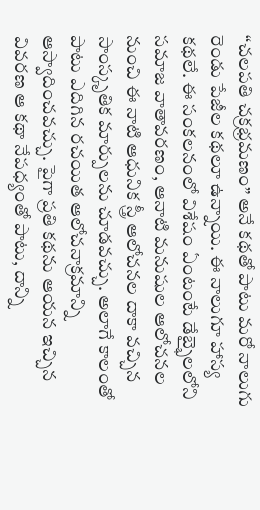“చలపతి చక్రభ్రమణం” అనే కథతో పాటు మరో నాలుగు రెండు పేజీల కథలూ ఉన్నాయి. ఈ నాలుగూ హాస్య కథలే. ఈ సంకలనంలో విశేషం ఏంటంటే డేబ్భైలలోని సమాజ వాతావరణం, ఆనాటి మనుషుల ఆలోచనల నుంచి ఈ నాటి ఆధునిక స్త్రీ ఆలోచనల దాకా వచ్చిన సాంస్కృతిక మార్పులను చూడవచ్చు. అలాగే కాలంతో పాటు ఎదిగిన రచయిత ఆలోచనాక్రమాన్ని ఆస్వాదించవచ్చు. పైగా ప్రతి కథను ఆయన ఇచ్చిన వివరణ ఆ కథా నేపధ్యంతో పాటు, దాన్ని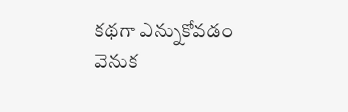కథగా ఎన్నుకోవడం వెనుక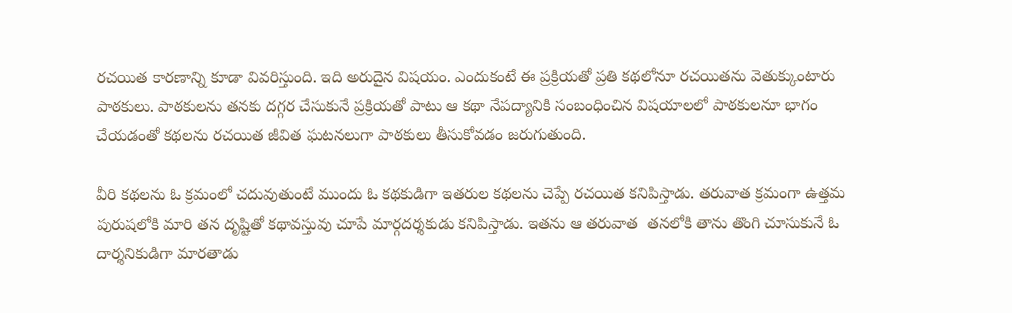రచయిత కారణాన్ని కూడా వివరిస్తుంది. ఇది అరుదైన విషయం. ఎందుకంటే ఈ ప్రక్రియతో ప్రతి కథలోనూ రచయితను వెతుక్కుంటారు పాఠకులు. పాఠకులను తనకు దగ్గర చేసుకునే ప్రక్రియతో పాటు ఆ కథా నేపద్యానికి సంబంధించిన విషయాలలో పాఠకులనూ భాగం చేయడంతో కథలను రచయిత జీవిత ఘటనలుగా పాఠకులు తీసుకోవడం జరుగుతుంది.

వీరి కథలను ఓ క్రమంలో చదువుతుంటే ముందు ఓ కథకుడిగా ఇతరుల కథలను చెప్పే రచయిత కనిపిస్తాడు. తరువాత క్రమంగా ఉత్తమ పురుషలోకి మారి తన దృష్టితో కథావస్తువు చూపే మార్గదర్శకుడు కనిపిస్తాడు. ఇతను ఆ తరువాత  తనలోకి తాను తొంగి చూసుకునే ఓ దార్శనికుడిగా మారతాడు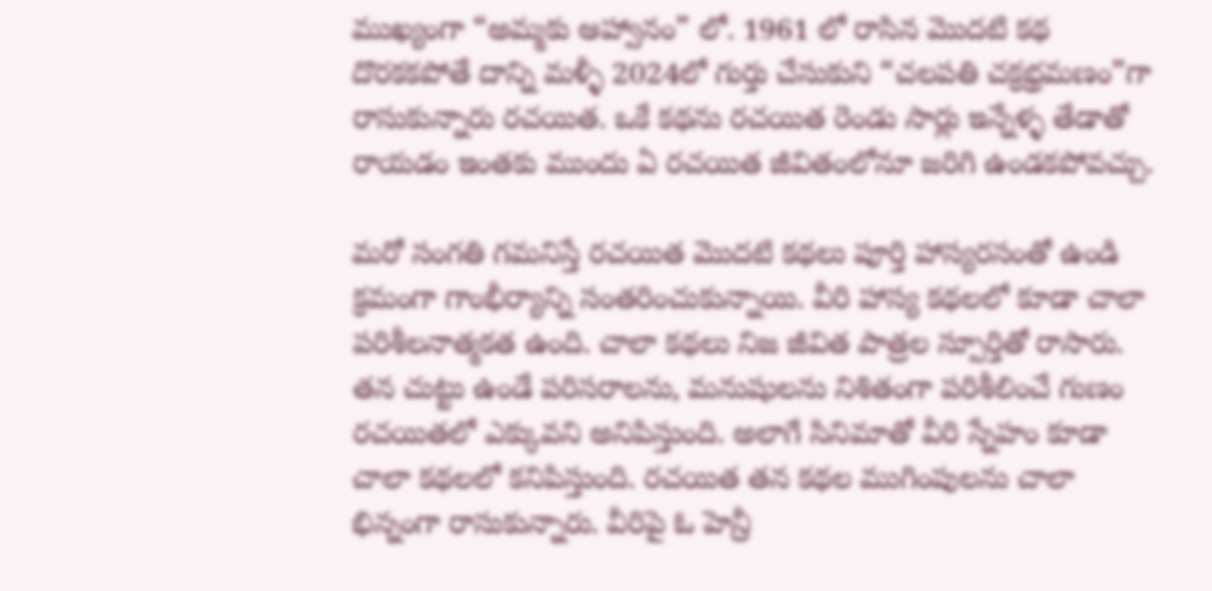ముఖ్యంగా “అమ్మకు ఆహ్వానం” లో. 1961 లో రాసిన మొదటి కథ దొరకకపోతే దాన్ని మళ్ళీ 2024లో గుర్తు చేసుకుని “చలపతి చక్రభ్రమణం”గా  రాసుకున్నారు రచయిత. ఒకే కథను రచయిత రెండు సార్లు ఇన్నేళ్ళ తేడాతో రాయడం ఇంతకు ముందు ఏ రచయిత జీవితంలోనూ జరిగి ఉండకపోవచ్చు.

మరో సంగతి గమనిస్తే రచయిత మొదటి కథలు పూర్తి హాస్యరసంతో ఉండి క్రమంగా గాంభీర్యాన్ని సంతరించుకున్నాయి. వీరి హాస్య కథలలో కూడా చాలా పరిశీలనాత్మకత ఉంది. చాలా కథలు నిజ జీవిత పాత్రల స్పూర్తితో రాసారు. తన చుట్టు ఉండే పరిసరాలను, మనుషులను నిశితంగా పరిశీలించే గుణం రచయితలో ఎక్కువని అనిపిస్తుంది. అలాగే సినిమాతో వీరి స్నేహం కూడా చాలా కథలలో కనిపిస్తుంది. రచయిత తన కథల ముగింపులను చాలా భిన్నంగా రాసుకున్నారు. వీరిపై ఓ హెన్రీ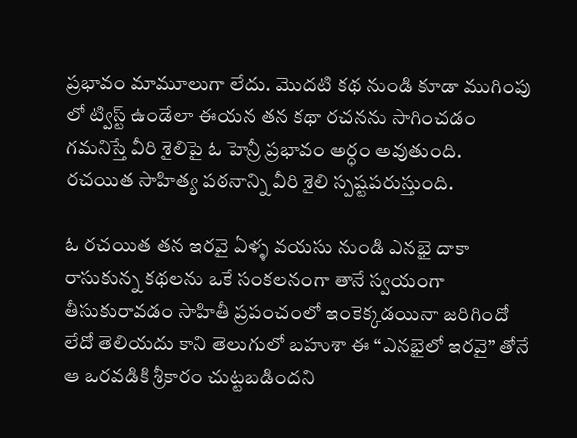ప్రభావం మామూలుగా లేదు. మొదటి కథ నుండి కూడా ముగింపు లో ట్విస్ట్ ఉండేలా ఈయన తన కథా రచనను సాగించడం గమనిస్తే వీరి శైలిపై ఓ హెన్రీ ప్రభావం అర్ధం అవుతుంది. రచయిత సాహిత్య పఠనాన్ని వీరి శైలి స్పష్టపరుస్తుంది.

ఓ రచయిత తన ఇరవై ఏళ్ళ వయసు నుండి ఎనభై దాకా రాసుకున్న కథలను ఒకే సంకలనంగా తానే స్వయంగా తీసుకురావడం సాహితీ ప్రపంచంలో ఇంకెక్కడయినా జరిగిందో లేదో తెలియదు కాని తెలుగులో బహుశా ఈ “ఎనభైలో ఇరవై” తోనే ఆ ఒరవడికి శ్రీకారం చుట్టబడిందని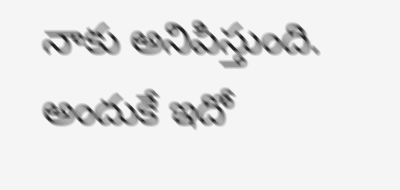నాకు అనిపిస్తుంది. అందుకే ఇదో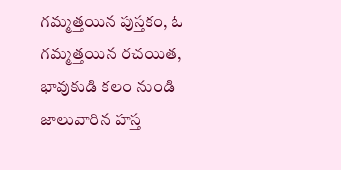గమ్మత్తయిన పుస్తకం, ఓ గమ్మత్తయిన రచయిత, భావుకుడి కలం నుండి జాలువారిన హస్త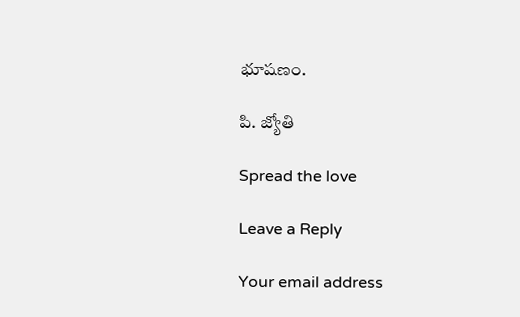భూషణం.

పి. జ్యోతి

Spread the love

Leave a Reply

Your email address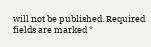will not be published. Required fields are marked *